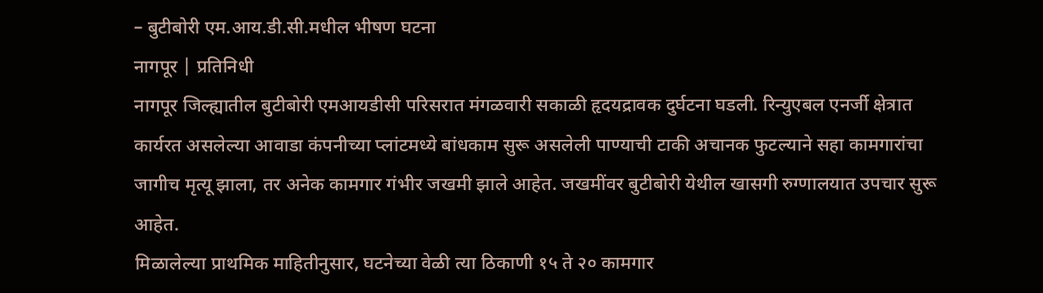– बुटीबोरी एम.आय.डी.सी.मधील भीषण घटना
नागपूर | प्रतिनिधी
नागपूर जिल्ह्यातील बुटीबोरी एमआयडीसी परिसरात मंगळवारी सकाळी हृदयद्रावक दुर्घटना घडली. रिन्युएबल एनर्जी क्षेत्रात कार्यरत असलेल्या आवाडा कंपनीच्या प्लांटमध्ये बांधकाम सुरू असलेली पाण्याची टाकी अचानक फुटल्याने सहा कामगारांचा जागीच मृत्यू झाला, तर अनेक कामगार गंभीर जखमी झाले आहेत. जखमींवर बुटीबोरी येथील खासगी रुग्णालयात उपचार सुरू आहेत.
मिळालेल्या प्राथमिक माहितीनुसार, घटनेच्या वेळी त्या ठिकाणी १५ ते २० कामगार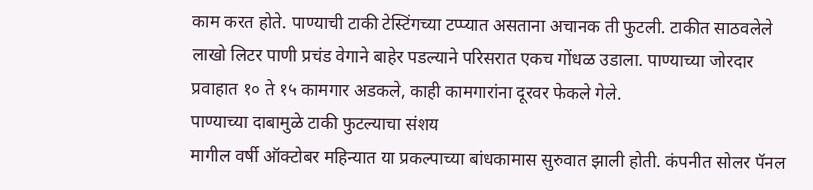काम करत होते. पाण्याची टाकी टेस्टिंगच्या टप्प्यात असताना अचानक ती फुटली. टाकीत साठवलेले लाखो लिटर पाणी प्रचंड वेगाने बाहेर पडल्याने परिसरात एकच गोंधळ उडाला. पाण्याच्या जोरदार प्रवाहात १० ते १५ कामगार अडकले, काही कामगारांना दूरवर फेकले गेले.
पाण्याच्या दाबामुळे टाकी फुटल्याचा संशय
मागील वर्षी ऑक्टोबर महिन्यात या प्रकल्पाच्या बांधकामास सुरुवात झाली होती. कंपनीत सोलर पॅनल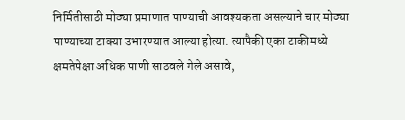निर्मितीसाठी मोठ्या प्रमाणात पाण्याची आवश्यकता असल्याने चार मोठ्या पाण्याच्या टाक्या उभारण्यात आल्या होत्या. त्यापैकी एका टाकीमध्ये क्षमतेपेक्षा अधिक पाणी साठवले गेले असावे,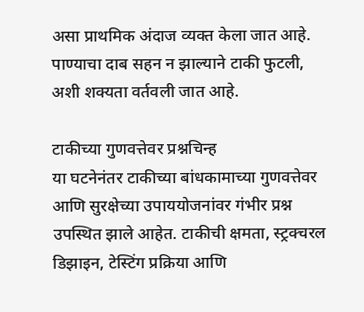असा प्राथमिक अंदाज व्यक्त केला जात आहे. पाण्याचा दाब सहन न झाल्याने टाकी फुटली, अशी शक्यता वर्तवली जात आहे.

टाकीच्या गुणवत्तेवर प्रश्नचिन्ह
या घटनेनंतर टाकीच्या बांधकामाच्या गुणवत्तेवर आणि सुरक्षेच्या उपाययोजनांवर गंभीर प्रश्न उपस्थित झाले आहेत. टाकीची क्षमता, स्ट्रक्चरल डिझाइन, टेस्टिंग प्रक्रिया आणि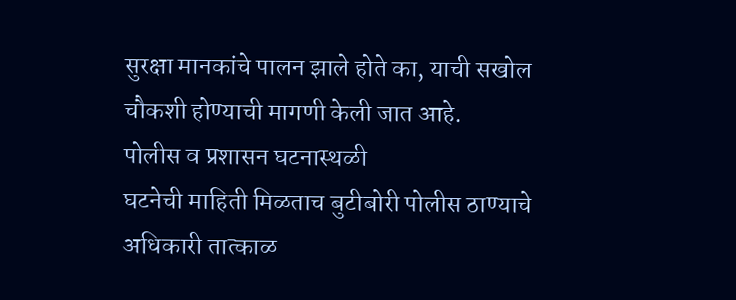सुरक्षा मानकांचे पालन झाले होते का, याची सखोल चौकशी होण्याची मागणी केली जात आहे.
पोलीस व प्रशासन घटनास्थळी
घटनेची माहिती मिळताच बुटीबोरी पोलीस ठाण्याचे अधिकारी तात्काळ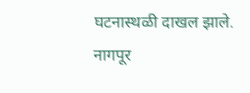घटनास्थळी दाखल झाले. नागपूर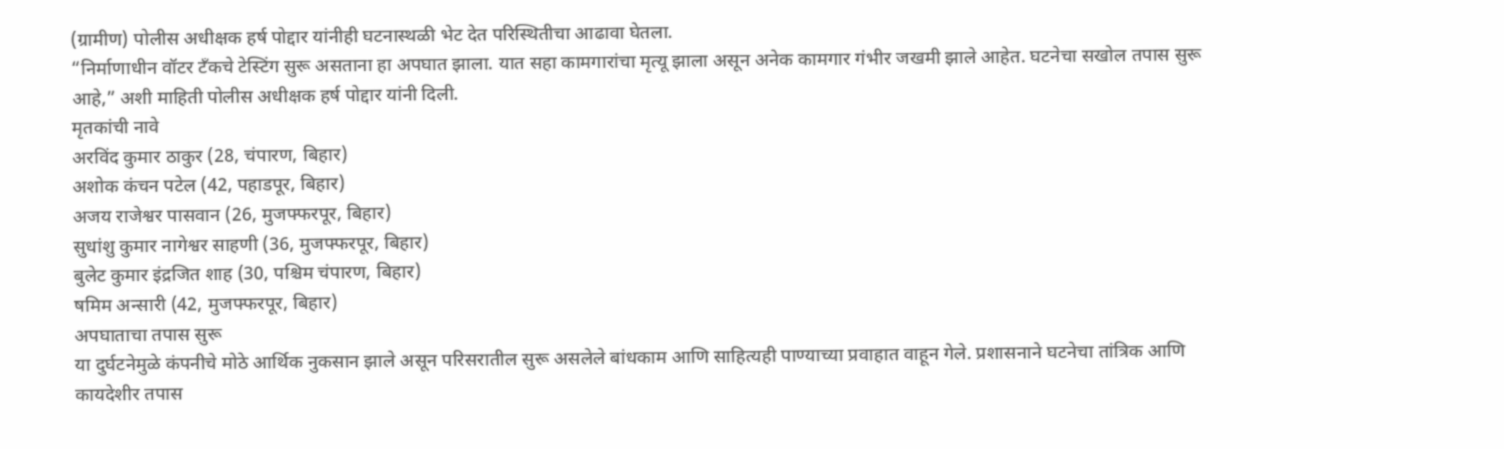(ग्रामीण) पोलीस अधीक्षक हर्ष पोद्दार यांनीही घटनास्थळी भेट देत परिस्थितीचा आढावा घेतला.
“निर्माणाधीन वॉटर टँकचे टेस्टिंग सुरू असताना हा अपघात झाला. यात सहा कामगारांचा मृत्यू झाला असून अनेक कामगार गंभीर जखमी झाले आहेत. घटनेचा सखोल तपास सुरू आहे,” अशी माहिती पोलीस अधीक्षक हर्ष पोद्दार यांनी दिली.
मृतकांची नावे
अरविंद कुमार ठाकुर (28, चंपारण, बिहार)
अशोक कंचन पटेल (42, पहाडपूर, बिहार)
अजय राजेश्वर पासवान (26, मुजफ्फरपूर, बिहार)
सुधांशु कुमार नागेश्वर साहणी (36, मुजफ्फरपूर, बिहार)
बुलेट कुमार इंद्रजित शाह (30, पश्चिम चंपारण, बिहार)
षमिम अन्सारी (42, मुजफ्फरपूर, बिहार)
अपघाताचा तपास सुरू
या दुर्घटनेमुळे कंपनीचे मोठे आर्थिक नुकसान झाले असून परिसरातील सुरू असलेले बांधकाम आणि साहित्यही पाण्याच्या प्रवाहात वाहून गेले. प्रशासनाने घटनेचा तांत्रिक आणि कायदेशीर तपास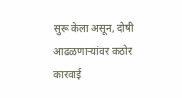सुरू केला असून, दोषी आढळणाऱ्यांवर कठोर कारवाई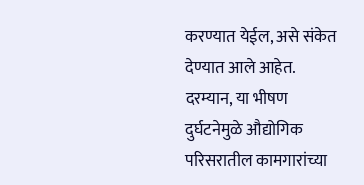करण्यात येईल, असे संकेत देण्यात आले आहेत.
दरम्यान, या भीषण दुर्घटनेमुळे औद्योगिक परिसरातील कामगारांच्या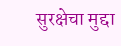सुरक्षेचा मुद्दा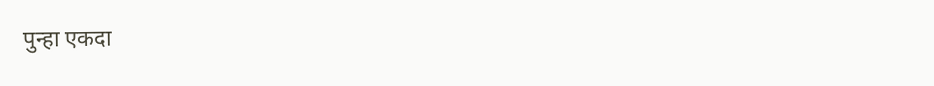पुन्हा एकदा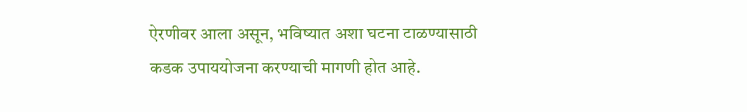ऐरणीवर आला असून, भविष्यात अशा घटना टाळण्यासाठी कडक उपाययोजना करण्याची मागणी होत आहे.